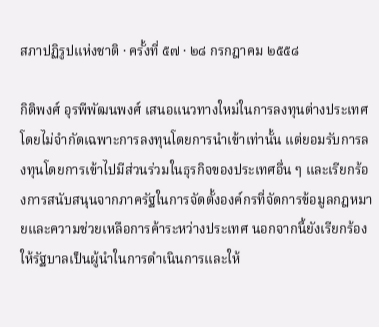สภาปฏิรูปแห่งชาติ · ครั้งที่ ๕๗ · ๒๘ กรกฎาคม ๒๕๕๘

กิติพงศ์ อุรพีพัฒนพงศ์ เสนอแนวทางใหม่ในการลงทุนต่างประเทศ โดยไม่จำกัดเฉพาะการลงทุนโดยการนำเข้าเท่านั้น แต่ยอมรับการลงทุนโดยการเข้าไปมีส่วนร่วมในธุรกิจของประเทศอื่น ๆ และเรียกร้องการสนับสนุนจากภาครัฐในการจัดตั้งองค์กรที่จัดการข้อมูลกฎหมายและความช่วยเหลือการค้าระหว่างประเทศ นอกจากนี้ยังเรียกร้องให้รัฐบาลเป็นผู้นำในการดำเนินการและให้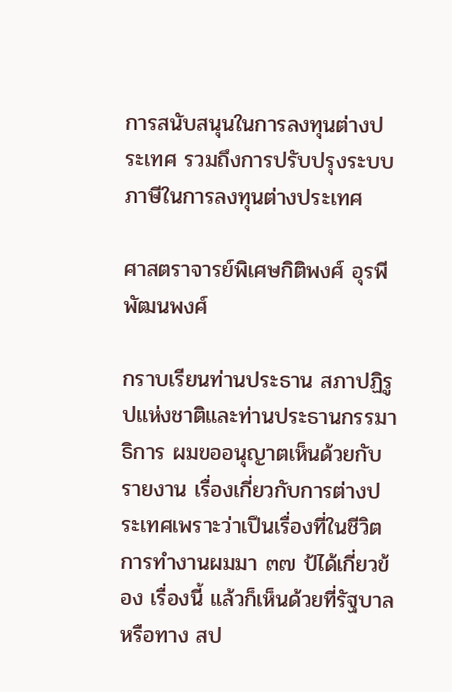การสนับสนุนในการลงทุนต่างประเทศ รวมถึงการปรับปรุงระบบภาษีในการลงทุนต่างประเทศ

ศาสตราจารย์พิเศษกิติพงศ์ อุรพีพัฒนพงศ์

กราบเรียนท่านประธาน สภาปฏิรูปแห่งชาติและท่านประธานกรรมาธิการ ผมขออนุญาตเห็นด้วยกับรายงาน เรื่องเกี่ยวกับการต่างประเทศเพราะว่าเปึนเรื่องที่ในชีวิตการทํางานผมมา ๓๗ ป้ได้เกี่ยวข้อง เรื่องนี้ แล้วก็เห็นด้วยที่รัฐบาลหรือทาง สป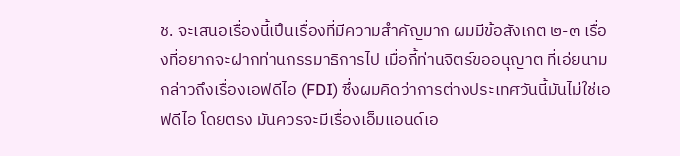ช. จะเสนอเรื่องนี้เปึนเรื่องที่มีความสําคัญมาก ผมมีข้อสังเกต ๒-๓ เรื่องที่อยากจะฝากท่านกรรมาธิการไป เมื่อกี้ท่านจิตร์ขออนุญาต ที่เอ่ยนาม กล่าวถึงเรื่องเอฟดีไอ (FDI) ซึ่งผมคิดว่าการต่างประเทศวันนี้มันไม่ใช่เอฟดีไอ โดยตรง มันควรจะมีเรื่องเอ็มแอนด์เอ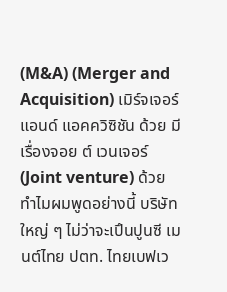(M&A) (Merger and Acquisition) เมิร์จเจอร์ แอนด์ แอคควิซิชัน ด้วย มีเรื่องจอย ต์ เวนเจอร์ (Joint venture) ด้วย ทําไมผมพูดอย่างนี้ บริษัทใหญ่ ๆ ไม่ว่าจะเปึนปูนซี เมนต์ไทย ปตท. ไทยเบฟเว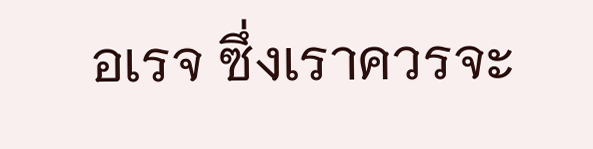อเรจ ซึ่งเราควรจะ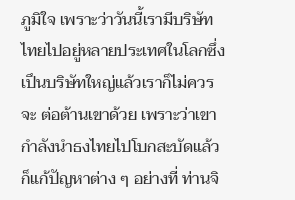ภูมิใจ เพราะว่าวันนี้เรามีบริษัทไทยไปอยู่หลายประเทศในโลกซึ่งเปึนบริษัทใหญ่แล้วเราก็ไม่ควรจะ ต่อต้านเขาด้วย เพราะว่าเขากําลังนําธงไทยไปโบกสะบัดแล้วก็แก้ปัญหาต่าง ๆ อย่างที่ ท่านจิ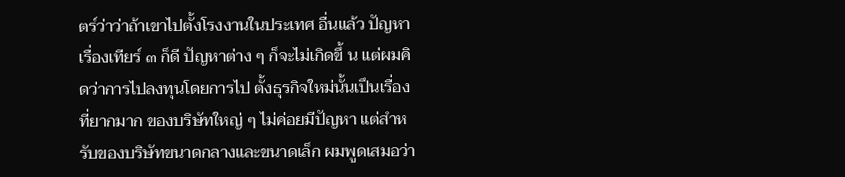ตร์ว่าว่าถ้าเขาไปตั้งโรงงานในประเทศ อื่นแล้ว ปัญหาเรื่องเทียร์ ๓ ก็ดี ปัญหาต่าง ๆ ก็จะไม่เกิดขึ้ น แต่ผมคิดว่าการไปลงทุนโดยการไป ตั้งธุรกิจใหม่นั้นเปึนเรื่องที่ยากมาก ของบริษัทใหญ่ ๆ ไม่ค่อยมีปัญหา แต่สําหรับของบริษัทขนาดกลางและขนาดเล็ก ผมพูดเสมอว่า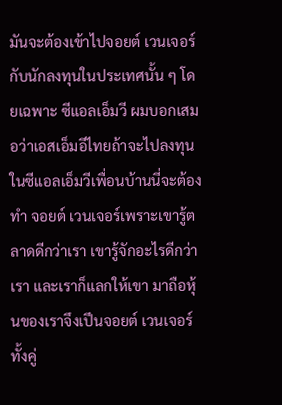มันจะต้องเข้าไปจอยต์ เวนเจอร์กับนักลงทุนในประเทศนั้น ๆ โดยเฉพาะ ซีแอลเอ็มวี ผมบอกเสมอว่าเอสเอ็มอีไทยถ้าจะไปลงทุนในซีแอลเอ็มวีเพื่อนบ้านนี่จะต้องทํา จอยต์ เวนเจอร์เพราะเขารู้ตลาดดีกว่าเรา เขารู้จักอะไรดีกว่าเรา และเราก็แลกให้เขา มาถือหุ้นของเราจึงเปึนจอยต์ เวนเจอร์ทั้งคู่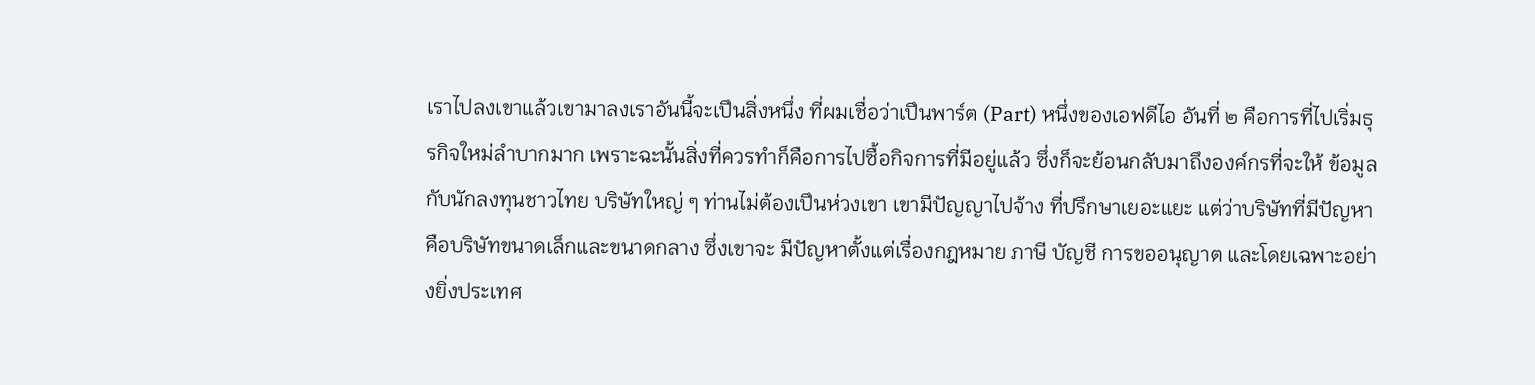เราไปลงเขาแล้วเขามาลงเราอันนี้จะเปึนสิ่งหนึ่ง ที่ผมเชื่อว่าเปึนพาร์ต (Part) หนึ่งของเอฟดีไอ อันที่ ๒ คือการที่ไปเริ่มธุรกิจใหม่ลําบากมาก เพราะฉะนั้นสิ่งที่ควรทําก็คือการไปซื้อกิจการที่มีอยู่แล้ว ซึ่งก็จะย้อนกลับมาถึงองค์กรที่จะให้ ข้อมูลกับนักลงทุนชาวไทย บริษัทใหญ่ ๆ ท่านไม่ต้องเปึนห่วงเขา เขามีปัญญาไปจ้าง ที่ปรึกษาเยอะแยะ แต่ว่าบริษัทที่มีปัญหาคือบริษัทขนาดเล็กและขนาดกลาง ซึ่งเขาจะ มีปัญหาตั้งแต่เรื่องกฎหมาย ภาษี บัญชี การขออนุญาต และโดยเฉพาะอย่างยิ่งประเทศ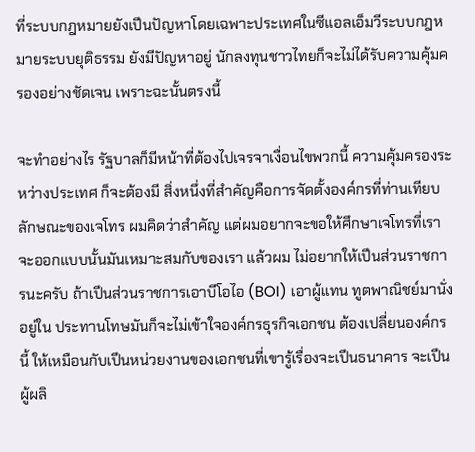ที่ระบบกฎหมายยังเปึนปัญหาโดยเฉพาะประเทศในซีแอลเอ็มวีระบบกฎหมายระบบยุติธรรม ยังมีปัญหาอยู่ นักลงทุนชาวไทยก็จะไม่ได้รับความคุ้มครองอย่างชัดเจน เพราะฉะนั้นตรงนี้

จะทําอย่างไร รัฐบาลก็มีหน้าที่ต้องไปเจรจาเงื่อนไขพวกนี้ ความคุ้มครองระหว่างประเทศ ก็จะต้องมี สิ่งหนึ่งที่สําคัญคือการจัดตั้งองค์กรที่ท่านเทียบลักษณะของเจโทร ผมคิดว่าสําคัญ แต่ผมอยากจะขอให้ศึกษาเจโทรที่เราจะออกแบบนั้นมันเหมาะสมกับของเรา แล้วผม ไม่อยากให้เปึนส่วนราชการนะครับ ถ้าเปึนส่วนราชการเอาบีโอไอ (BOI) เอาผู้แทน ทูตพาณิชย์มานั่งอยู่ใน ประทานโทษมันก็จะไม่เข้าใจองค์กรธุรกิจเอกชน ต้องเปลี่ยนองค์กรนี้ ให้เหมือนกับเปึนหน่วยงานของเอกชนที่เขารู้เรื่องจะเปึนธนาคาร จะเปึนผู้ผลิ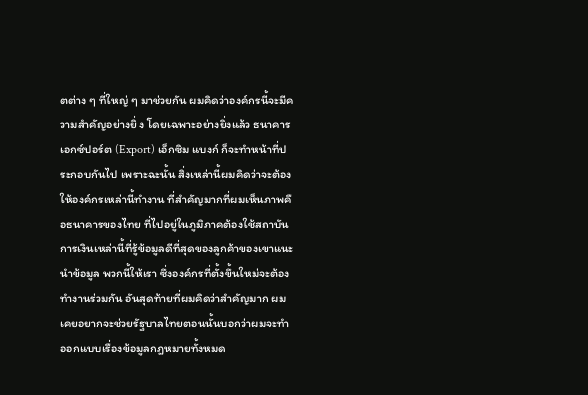ตต่าง ๆ ที่ใหญ่ ๆ มาช่วยกัน ผมคิดว่าองค์กรนี้จะมีความสําคัญอย่างยิ่ ง โดยเฉพาะอย่างยิ่งแล้ว ธนาคารเอกซ์ปอร์ต (Export) เอ็กซิม แบงก์ ก็จะทําหน้าที่ประกอบกันไป เพราะฉะนั้น สิ่งเหล่านี้ผมคิดว่าจะต้องให้องค์กรเหล่านี้ทํางาน ที่สําคัญมากที่ผมเห็นภาพคือธนาคารของไทย ที่ไปอยู่ในภูมิภาคต้องใช้สถาบันการเงินเหล่านี้ที่รู้ข้อมูลดีที่สุดของลูกค้าของเขาแนะนําข้อมูล พวกนี้ให้เรา ซึ่งองค์กรที่ตั้งขึ้นใหม่จะต้องทํางานร่วมกัน อันสุดท้ายที่ผมคิดว่าสําคัญมาก ผมเคยอยากจะช่วยรัฐบาลไทยตอนนั้นบอกว่าผมจะทําออกแบบเรื่องข้อมูลกฎหมายทั้งหมด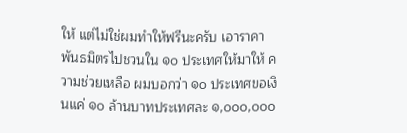ให้ แต่ไม่ใช่ผมทําให้ฟรีนะครับ เอาราคาพันธมิตรไปชวนใน ๑๐ ประเทศให้มาให้ ความช่วยเหลือ ผมบอกว่า ๑๐ ประเทศขอเงินแค่ ๑๐ ล้านบาทประเทศละ ๑,๐๐๐,๐๐๐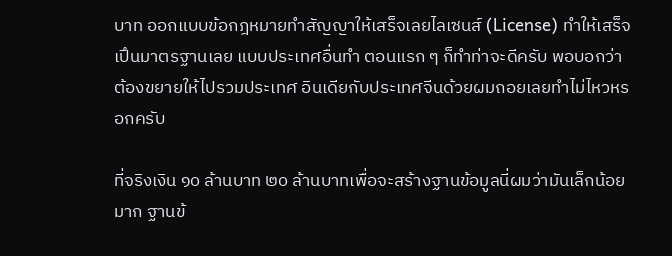บาท ออกแบบข้อกฎหมายทําสัญญาให้เสร็จเลยไลเซนส์ (License) ทําให้เสร็จเปึนมาตรฐานเลย แบบประเทศอื่นทํา ตอนแรก ๆ ก็ทําท่าจะดีครับ พอบอกว่าต้องขยายให้ไปรวมประเทศ อินเดียกับประเทศจีนด้วยผมถอยเลยทําไม่ไหวหรอกครับ

ที่จริงเงิน ๑๐ ล้านบาท ๒๐ ล้านบาทเพื่อจะสร้างฐานข้อมูลนี่ผมว่ามันเล็กน้อยมาก ฐานข้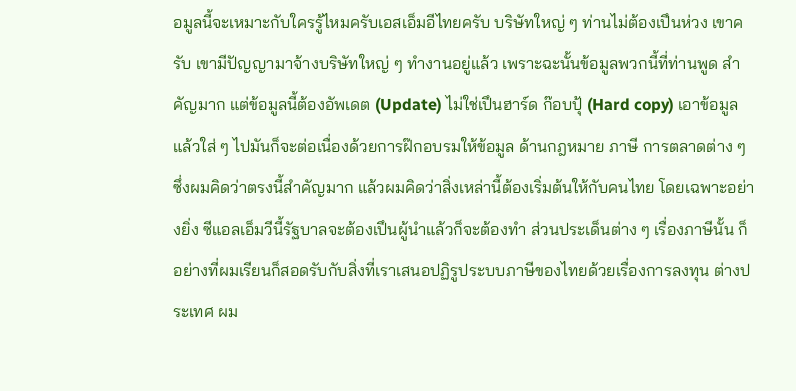อมูลนี้จะเหมาะกับใครรู้ไหมครับเอสเอ็มอีไทยครับ บริษัทใหญ่ ๆ ท่านไม่ต้องเปึนห่วง เขาครับ เขามีปัญญามาจ้างบริษัทใหญ่ ๆ ทํางานอยู่แล้ว เพราะฉะนั้นข้อมูลพวกนี้ที่ท่านพูด สําคัญมาก แต่ข้อมูลนี้ต้องอัพเดต (Update) ไม่ใช่เปึนฮาร์ด ก๊อบปุ้ (Hard copy) เอาข้อมูล แล้วใส่ ๆ ไปมันก็จะต่อเนื่องด้วยการฝ๊กอบรมให้ข้อมูล ด้านกฎหมาย ภาษี การตลาดต่าง ๆ ซึ่งผมคิดว่าตรงนี้สําคัญมาก แล้วผมคิดว่าสิ่งเหล่านี้ต้องเริ่มต้นให้กับคนไทย โดยเฉพาะอย่างยิ่ง ซีแอลเอ็มวีนี้รัฐบาลจะต้องเปึนผู้นําแล้วก็จะต้องทํา ส่วนประเด็นต่าง ๆ เรื่องภาษีนั้น ก็อย่างที่ผมเรียนก็สอดรับกับสิ่งที่เราเสนอปฏิรูประบบภาษีของไทยด้วยเรื่องการลงทุน ต่างประเทศ ผม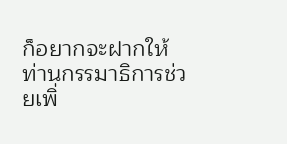ก็อยากจะฝากให้ท่านกรรมาธิการช่วยเพิ่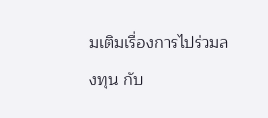มเติมเรื่องการไปร่วมลงทุน กับ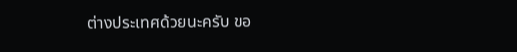ต่างประเทศด้วยนะครับ ขอ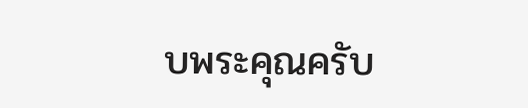บพระคุณครับ